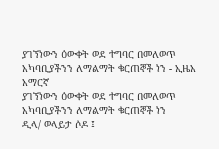ያገኘነውን ዕውቀት ወደ ተግባር በመለወጥ አካባቢያችንን ለማልማት ቁርጠኞች ነን - ኢዜአ አማርኛ
ያገኘነውን ዕውቀት ወደ ተግባር በመለወጥ አካባቢያችንን ለማልማት ቁርጠኞች ነን
ዲላ/ ወላይታ ሶዶ ፤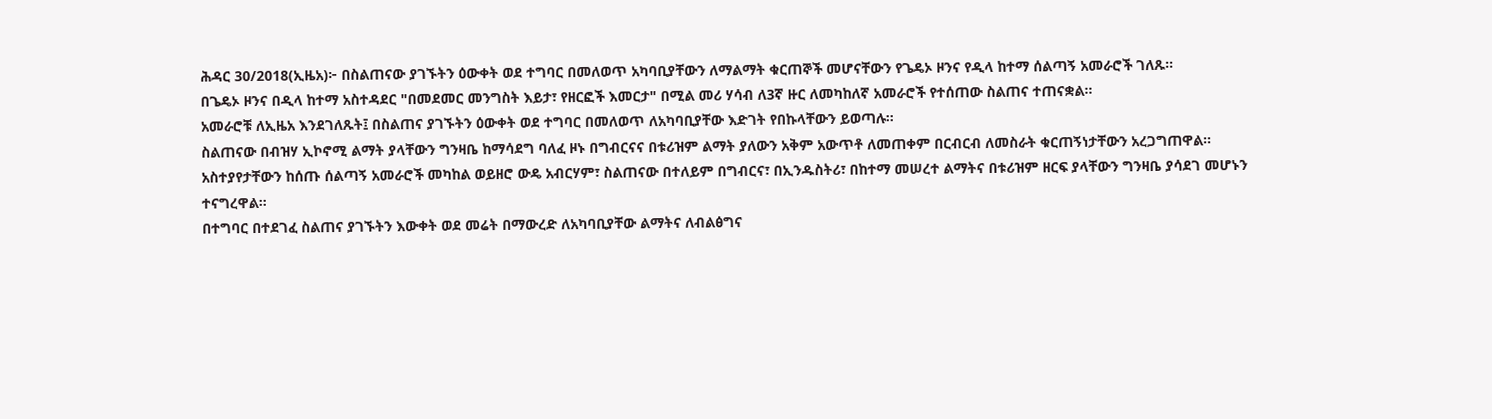ሕዳር 30/2018(ኢዜአ)፦ በስልጠናው ያገኙትን ዕውቀት ወደ ተግባር በመለወጥ አካባቢያቸውን ለማልማት ቁርጠኞች መሆናቸውን የጌዴኦ ዞንና የዲላ ከተማ ሰልጣኝ አመራሮች ገለጹ።
በጌዴኦ ዞንና በዲላ ከተማ አስተዳደር "በመደመር መንግስት እይታ፣ የዘርፎች እመርታ" በሚል መሪ ሃሳብ ለ3ኛ ዙር ለመካከለኛ አመራሮች የተሰጠው ስልጠና ተጠናቋል።
አመራሮቹ ለኢዜአ እንደገለጹት፤ በስልጠና ያገኙትን ዕውቀት ወደ ተግባር በመለወጥ ለአካባቢያቸው እድገት የበኩላቸውን ይወጣሉ፡፡
ስልጠናው በብዝሃ ኢኮኖሚ ልማት ያላቸውን ግንዛቤ ከማሳደግ ባለፈ ዞኑ በግብርናና በቱሪዝም ልማት ያለውን አቅም አውጥቶ ለመጠቀም በርብርብ ለመስራት ቁርጠኝነታቸውን አረጋግጠዋል።
አስተያየታቸውን ከሰጡ ሰልጣኝ አመራሮች መካከል ወይዘሮ ውዴ አብርሃም፣ ስልጠናው በተለይም በግብርና፣ በኢንዱስትሪ፣ በከተማ መሠረተ ልማትና በቱሪዝም ዘርፍ ያላቸውን ግንዛቤ ያሳደገ መሆኑን ተናግረዋል።
በተግባር በተደገፈ ስልጠና ያገኙትን እውቀት ወደ መሬት በማውረድ ለአካባቢያቸው ልማትና ለብልፅግና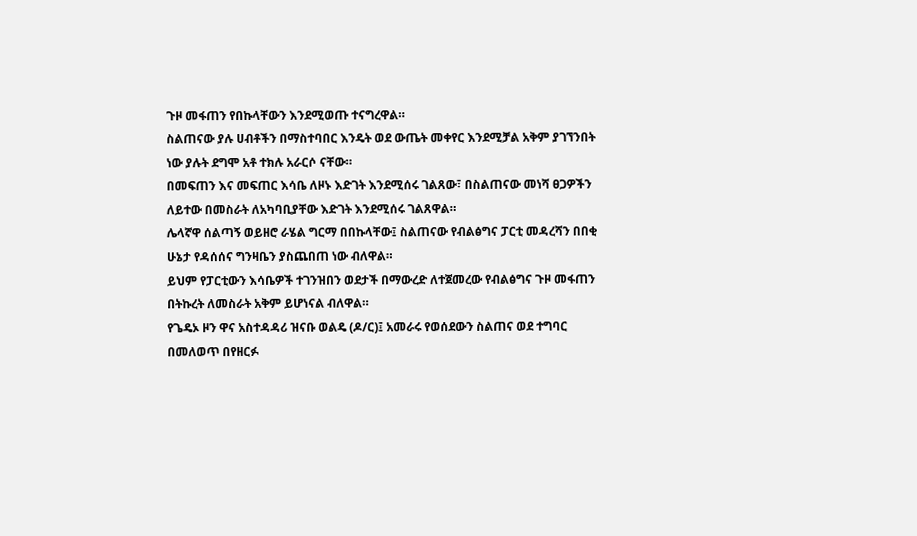ጉዞ መፋጠን የበኩላቸውን እንደሚወጡ ተናግረዋል።
ስልጠናው ያሉ ሀብቶችን በማስተባበር እንዴት ወደ ውጤት መቀየር እንደሚቻል አቅም ያገኘንበት ነው ያሉት ደግሞ አቶ ተክሉ አራርሶ ናቸው።
በመፍጠን እና መፍጠር እሳቤ ለዞኑ እድገት እንደሚሰሩ ገልጸው፣ በስልጠናው መነሻ ፀጋዎችን ለይተው በመስራት ለአካባቢያቸው እድገት እንደሚሰሩ ገልጸዋል።
ሌላኛዋ ሰልጣኝ ወይዘሮ ራሄል ግርማ በበኩላቸው፤ ስልጠናው የብልፅግና ፓርቲ መዳረሻን በበቂ ሁኔታ የዳሰሰና ግንዛቤን ያስጨበጠ ነው ብለዋል።
ይህም የፓርቲውን እሳቤዎች ተገንዝበን ወደታች በማውረድ ለተጀመረው የብልፅግና ጉዞ መፋጠን በትኩረት ለመስራት አቅም ይሆነናል ብለዋል።
የጌዴኦ ዞን ዋና አስተዳዳሪ ዝናቡ ወልዴ (ዶ/ር)፤ አመራሩ የወሰደውን ስልጠና ወደ ተግባር በመለወጥ በየዘርፉ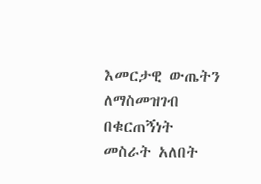እመርታዊ ውጤትን ለማስመዝገብ በቁርጠኝነት መስራት አለበት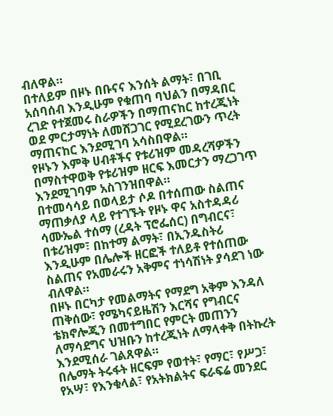ብለዋል።
በተለይም በዞኑ በቡናና እንሰት ልማት፣ በገቢ አሰባሰብ እንዲሁም የቁጠባ ባህልን በማዳበር ረገድ የተጀመሩ ስራዎችን በማጠናከር ከተረጂነት ወደ ምርታማነት ለመሸጋገር የሚደረገውን ጥረት ማጠናከር እንደሚገባ አሳስበዋል።
የዞኑን እምቅ ሀብቶችና የቱሪዝም መዳረሻዎችን በማስተዋወቅ የቱሪዝም ዘርፍ እመርታን ማረጋገጥ እንደሚገባም አስገንዝበዋል።
በተመሳሳይ በወላይታ ሶዶ በተሰጠው ስልጠና ማጠቃለያ ላይ የተገኙት የዞኑ ዋና አስተዳዳሪ ሳሙኤል ተሰማ (ረዳት ፕሮፌሰር) በግብርና፣ በቱሪዝም፣ በከተማ ልማት፣ በኢንዱስትሪ እንዲሁም በሌሎች ዘርፎች ተለይቶ የተሰጠው ስልጠና የአመራሩን አቅምና ተነሳሽነት ያሳደገ ነው ብለዋል።
በዞኑ በርካታ የመልማትና የማደግ አቅም እንዳለ ጠቅሰው፣ የሜካናይዜሽን እርሻና የግብርና ቴክኖሎጂን በመተግበር የምርት መጠንን ለማሳደግና ህዝቡን ከተረጂነት ለማላቀቅ በትኩረት እንደሚሰራ ገልጸዋል።
በሌማት ትሩፋት ዘርፍም የወተት፣ የማር፣ የሥጋ፣ የአሣ፣ የእንቁላል፣ የአትክልትና ፍራፍሬ መንደር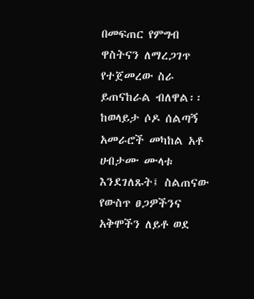በመፍጠር የምግብ ዋስትናን ለማረጋገጥ የተጀመረው ስራ ይጠናከራል ብለዋል፡፡
ከወላይታ ሶዶ ሰልጣኝ አመራሮች መካከል አቶ ሀብታሙ ሙላቱ እንደገለጹት፤ ስልጠናው የውስጥ ፀጋዎችንና አቅሞችን ለይቶ ወደ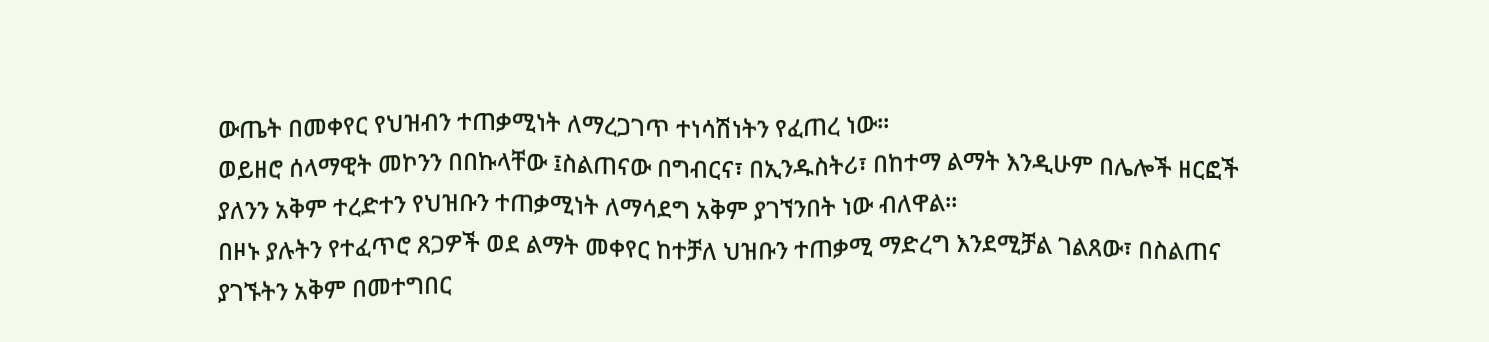ውጤት በመቀየር የህዝብን ተጠቃሚነት ለማረጋገጥ ተነሳሽነትን የፈጠረ ነው።
ወይዘሮ ሰላማዊት መኮንን በበኩላቸው ፤ስልጠናው በግብርና፣ በኢንዱስትሪ፣ በከተማ ልማት እንዲሁም በሌሎች ዘርፎች ያለንን አቅም ተረድተን የህዝቡን ተጠቃሚነት ለማሳደግ አቅም ያገኘንበት ነው ብለዋል።
በዞኑ ያሉትን የተፈጥሮ ጸጋዎች ወደ ልማት መቀየር ከተቻለ ህዝቡን ተጠቃሚ ማድረግ እንደሚቻል ገልጸው፣ በስልጠና ያገኙትን አቅም በመተግበር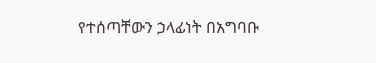የተሰጣቸውን ኃላፊነት በአግባቡ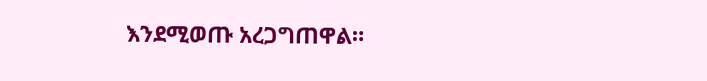እንደሚወጡ አረጋግጠዋል።